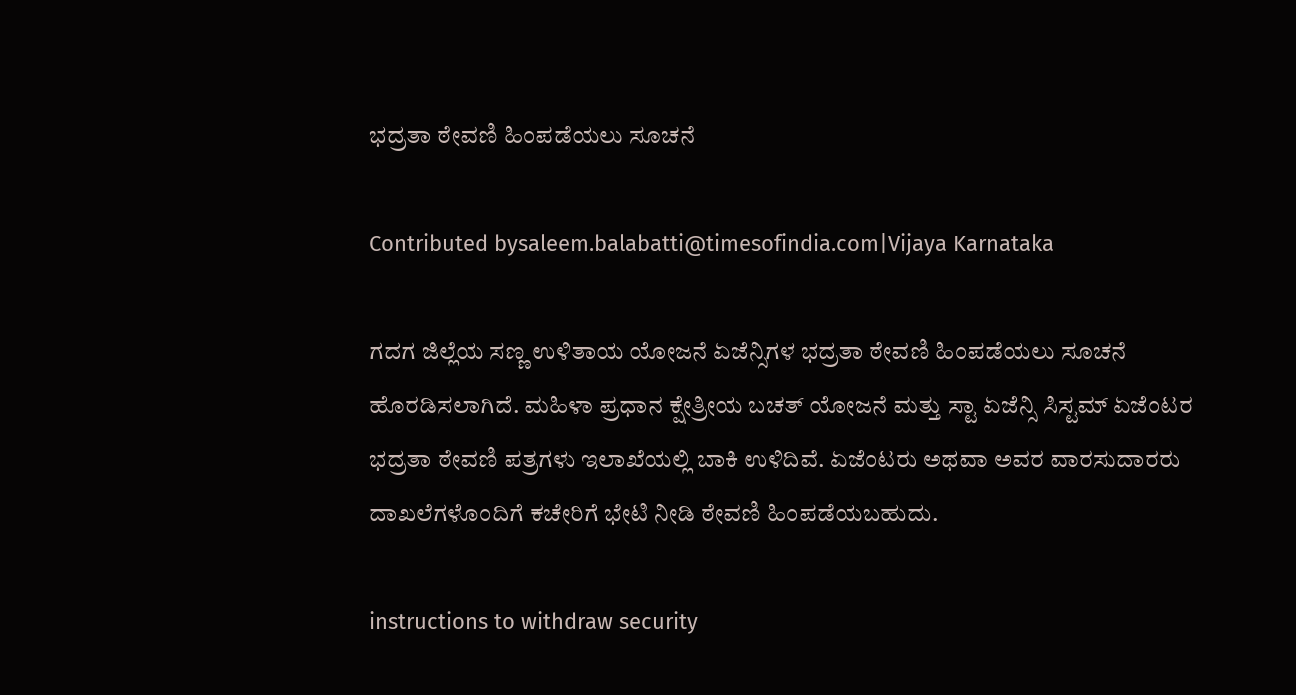ಭದ್ರತಾ ಠೇವಣಿ ಹಿಂಪಡೆಯಲು ಸೂಚನೆ

Contributed bysaleem.balabatti@timesofindia.com|Vijaya Karnataka

ಗದಗ ಜಿಲ್ಲೆಯ ಸಣ್ಣ ಉಳಿತಾಯ ಯೋಜನೆ ಏಜೆನ್ಸಿಗಳ ಭದ್ರತಾ ಠೇವಣಿ ಹಿಂಪಡೆಯಲು ಸೂಚನೆ ಹೊರಡಿಸಲಾಗಿದೆ. ಮಹಿಳಾ ಪ್ರಧಾನ ಕ್ಷೇತ್ರೀಯ ಬಚತ್‌ ಯೋಜನೆ ಮತ್ತು ಸ್ಟಾ ಏಜೆನ್ಸಿ ಸಿಸ್ಟಮ್‌ ಏಜೆಂಟರ ಭದ್ರತಾ ಠೇವಣಿ ಪತ್ರಗಳು ಇಲಾಖೆಯಲ್ಲಿ ಬಾಕಿ ಉಳಿದಿವೆ. ಏಜೆಂಟರು ಅಥವಾ ಅವರ ವಾರಸುದಾರರು ದಾಖಲೆಗಳೊಂದಿಗೆ ಕಚೇರಿಗೆ ಭೇಟಿ ನೀಡಿ ಠೇವಣಿ ಹಿಂಪಡೆಯಬಹುದು.

instructions to withdraw security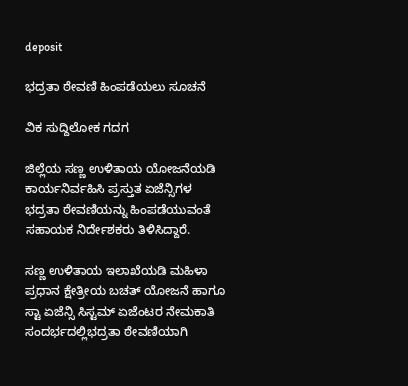deposit

ಭದ್ರತಾ ಠೇವಣಿ ಹಿಂಪಡೆಯಲು ಸೂಚನೆ

ವಿಕ ಸುದ್ದಿಲೋಕ ಗದಗ

ಜಿಲ್ಲೆಯ ಸಣ್ಣ ಉಳಿತಾಯ ಯೋಜನೆಯಡಿ ಕಾರ್ಯನಿರ್ವಹಿಸಿ ಪ್ರಸ್ತುತ ಏಜೆನ್ಸಿಗಳ ಭದ್ರತಾ ಠೇವಣಿಯನ್ನು ಹಿಂಪಡೆಯುವಂತೆ ಸಹಾಯಕ ನಿರ್ದೇಶಕರು ತಿಳಿಸಿದ್ದಾರೆ.

ಸಣ್ಣ ಉಳಿತಾಯ ಇಲಾಖೆಯಡಿ ಮಹಿಳಾ ಪ್ರಧಾನ ಕ್ಷೇತ್ರೀಯ ಬಚತ್ ಯೋಜನೆ ಹಾಗೂ ಸ್ಟಾ ಏಜೆನ್ಸಿ ಸಿಸ್ಟಮ್ ಏಜೆಂಟರ ನೇಮಕಾತಿ ಸಂದರ್ಭದಲ್ಲಿಭದ್ರತಾ ಠೇವಣಿಯಾಗಿ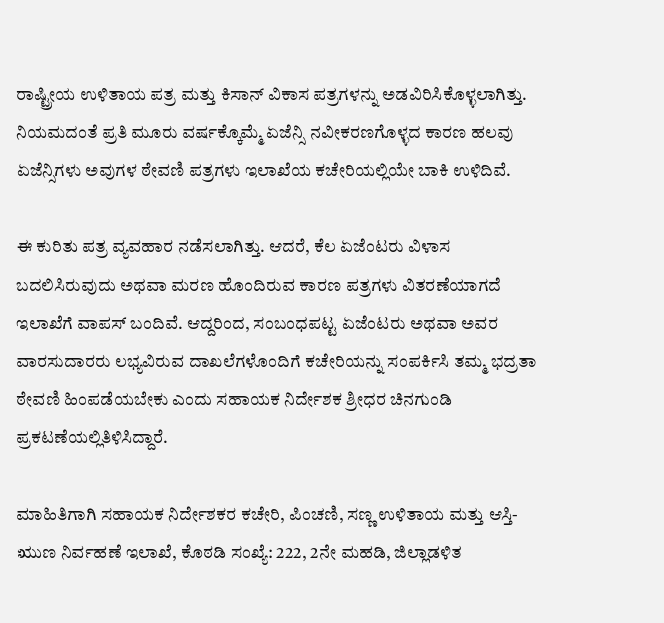ರಾಷ್ಟ್ರೀಯ ಉಳಿತಾಯ ಪತ್ರ ಮತ್ತು ಕಿಸಾನ್ ವಿಕಾಸ ಪತ್ರಗಳನ್ನು ಅಡವಿರಿಸಿಕೊಳ್ಳಲಾಗಿತ್ತು. ನಿಯಮದಂತೆ ಪ್ರತಿ ಮೂರು ವರ್ಷಕ್ಕೊಮ್ಮೆ ಏಜೆನ್ಸಿ ನವೀಕರಣಗೊಳ್ಳದ ಕಾರಣ ಹಲವು ಏಜೆನ್ಸಿಗಳು ಅವುಗಳ ಠೇವಣಿ ಪತ್ರಗಳು ಇಲಾಖೆಯ ಕಚೇರಿಯಲ್ಲಿಯೇ ಬಾಕಿ ಉಳಿದಿವೆ.

ಈ ಕುರಿತು ಪತ್ರ ವ್ಯವಹಾರ ನಡೆಸಲಾಗಿತ್ತು. ಆದರೆ, ಕೆಲ ಏಜೆಂಟರು ವಿಳಾಸ ಬದಲಿಸಿರುವುದು ಅಥವಾ ಮರಣ ಹೊಂದಿರುವ ಕಾರಣ ಪತ್ರಗಳು ವಿತರಣೆಯಾಗದೆ ಇಲಾಖೆಗೆ ವಾಪಸ್ ಬಂದಿವೆ. ಆದ್ದರಿಂದ, ಸಂಬಂಧಪಟ್ಟ ಏಜೆಂಟರು ಅಥವಾ ಅವರ ವಾರಸುದಾರರು ಲಭ್ಯವಿರುವ ದಾಖಲೆಗಳೊಂದಿಗೆ ಕಚೇರಿಯನ್ನು ಸಂಪರ್ಕಿಸಿ ತಮ್ಮ ಭದ್ರತಾ ಠೇವಣಿ ಹಿಂಪಡೆಯಬೇಕು ಎಂದು ಸಹಾಯಕ ನಿರ್ದೇಶಕ ಶ್ರೀಧರ ಚಿನಗುಂಡಿ ಪ್ರಕಟಣೆಯಲ್ಲಿತಿಳಿಸಿದ್ದಾರೆ.

ಮಾಹಿತಿಗಾಗಿ ಸಹಾಯಕ ನಿರ್ದೇಶಕರ ಕಚೇರಿ, ಪಿಂಚಣಿ, ಸಣ್ಣ ಉಳಿತಾಯ ಮತ್ತು ಆಸ್ತಿ-ಋುಣ ನಿರ್ವಹಣೆ ಇಲಾಖೆ, ಕೊಠಡಿ ಸಂಖ್ಯೆ: 222, 2ನೇ ಮಹಡಿ, ಜಿಲ್ಲಾಡಳಿತ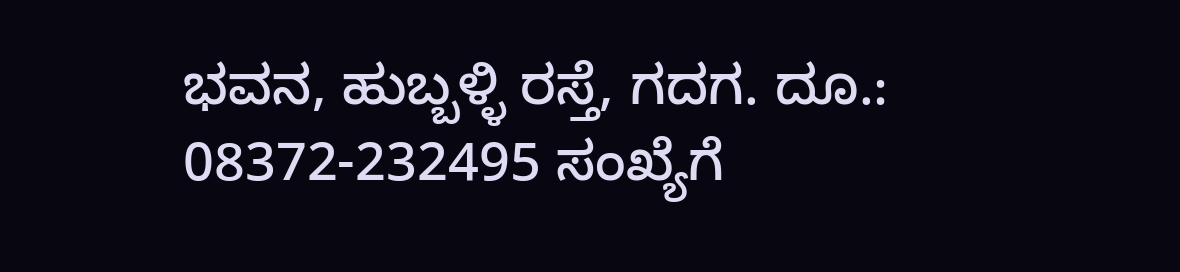ಭವನ, ಹುಬ್ಬಳ್ಳಿ ರಸ್ತೆ, ಗದಗ. ದೂ.: 08372-232495 ಸಂಖ್ಯೆಗೆ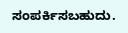ಸಂಪರ್ಕಿಸಬಹುದು.